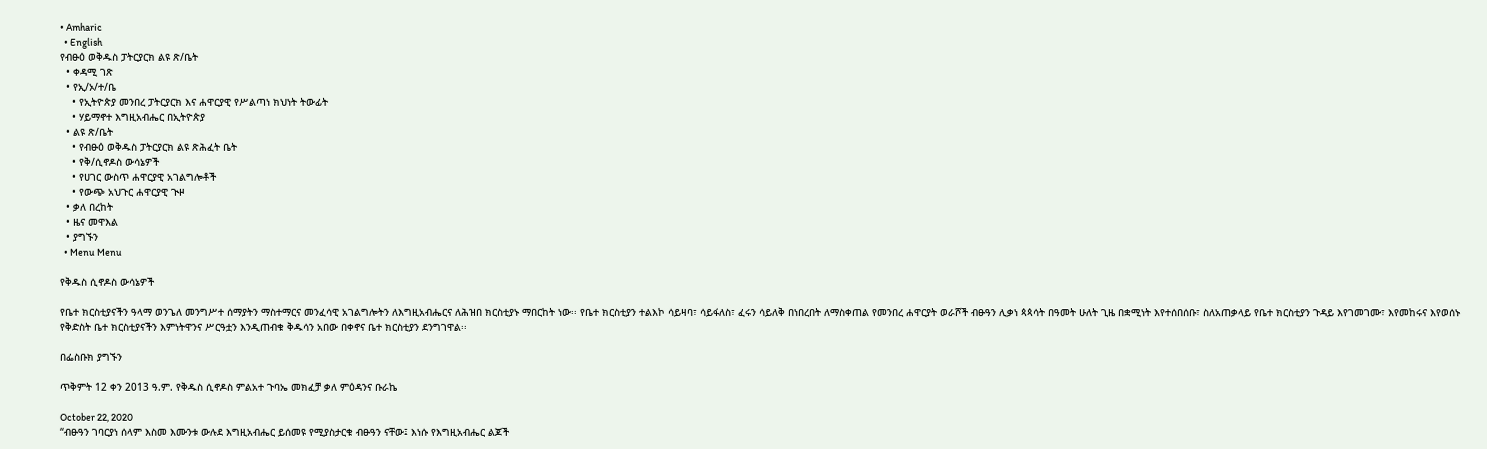• Amharic
  • English
የብፁዕ ወቅዱስ ፓትርያርክ ልዩ ጽ/ቤት
  • ቀዳሚ ገጽ
  • የኢ/ኦ/ተ/ቤ
    • የኢትዮጵያ መንበረ ፓትርያርክ እና ሐዋርያዊ የሥልጣነ ክህነት ትውፊት
    • ሃይማኖተ እግዚአብሔር በኢትዮጵያ
  • ልዩ ጽ/ቤት
    • የብፁዕ ወቅዱስ ፓትርያርክ ልዩ ጽሕፈት ቤት
    • የቅ/ሲኖዶስ ውሳኔዎች
    • የሀገር ውስጥ ሐዋርያዊ አገልግሎቶች
    • የውጭ አህጉር ሐዋርያዊ ጒዞ
  • ቃለ በረከት
  • ዜና መዋእል
  • ያግኙን
  • Menu Menu

የቅዱስ ሲኖዶስ ውሳኔዎች

የቤተ ክርስቲያናችን ዓላማ ወንጌለ መንግሥተ ሰማያትን ማስተማርና መንፈሳዊ አገልግሎትን ለእግዚአብሔርና ለሕዝበ ክርስቲያኑ ማበርከት ነው፡፡ የቤተ ክርስቲያን ተልእኮ ሳይዛባ፣ ሳይፋለስ፣ ፈሩን ሳይለቅ በነበረበት ለማስቀጠል የመንበረ ሐዋርያት ወራሾች ብፁዓን ሊቃነ ጳጳሳት በዓመት ሁለት ጊዜ በቋሚነት እየተሰበሰቡ፣ ስለአጠቃላይ የቤተ ክርስቲያን ጉዳይ እየገመገሙ፣ እየመከሩና እየወሰኑ የቅድስት ቤተ ክርስቲያናችን እምነትዋንና ሥርዓቷን እንዲጠብቁ ቅዱሳን አበው በቀኖና ቤተ ክርስቲያን ደንግገዋል፡፡

በፌስቡክ ያግኙን

ጥቅምት 12 ቀን 2013 ዓ.ም. የቅዱስ ሲኖዶስ ምልአተ ጉባኤ መክፈቻ ቃለ ምዕዳንና ቡራኬ

October 22, 2020
“ብፁዓን ገባርያነ ሰላም እስመ እሙንቱ ውሉደ እግዚአብሔር ይሰመዩ የሚያስታርቁ ብፁዓን ናቸው፤ እነሱ የእግዚአብሔር ልጆች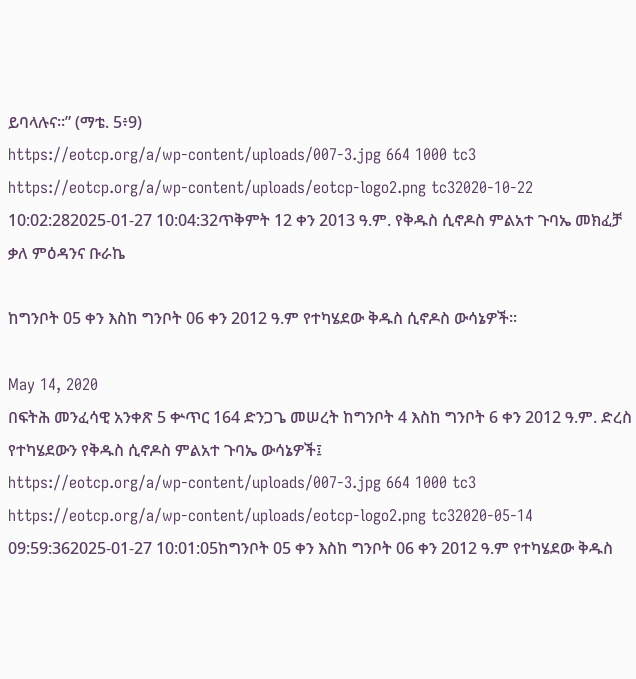ይባላሉና።” (ማቴ. 5፥9)
https://eotcp.org/a/wp-content/uploads/007-3.jpg 664 1000 tc3 https://eotcp.org/a/wp-content/uploads/eotcp-logo2.png tc32020-10-22 10:02:282025-01-27 10:04:32ጥቅምት 12 ቀን 2013 ዓ.ም. የቅዱስ ሲኖዶስ ምልአተ ጉባኤ መክፈቻ ቃለ ምዕዳንና ቡራኬ

ከግንቦት 05 ቀን እስከ ግንቦት 06 ቀን 2012 ዓ.ም የተካሄደው ቅዱስ ሲኖዶስ ውሳኔዎች፡፡

May 14, 2020
በፍትሕ መንፈሳዊ አንቀጽ 5 ቍጥር 164 ድንጋጌ መሠረት ከግንቦት 4 እስከ ግንቦት 6 ቀን 2012 ዓ.ም. ድረስ የተካሄደውን የቅዱስ ሲኖዶስ ምልአተ ጉባኤ ውሳኔዎች፤
https://eotcp.org/a/wp-content/uploads/007-3.jpg 664 1000 tc3 https://eotcp.org/a/wp-content/uploads/eotcp-logo2.png tc32020-05-14 09:59:362025-01-27 10:01:05ከግንቦት 05 ቀን እስከ ግንቦት 06 ቀን 2012 ዓ.ም የተካሄደው ቅዱስ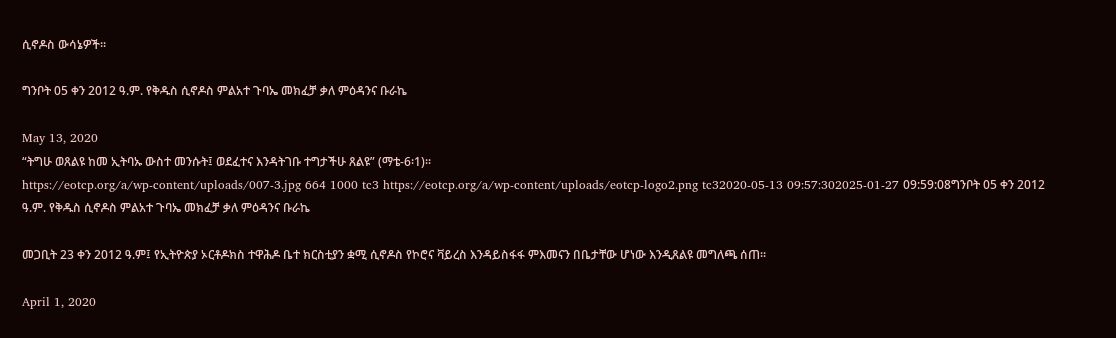ሲኖዶስ ውሳኔዎች፡፡

ግንቦት 05 ቀን 2012 ዓ.ም. የቅዱስ ሲኖዶስ ምልአተ ጉባኤ መክፈቻ ቃለ ምዕዳንና ቡራኬ

May 13, 2020
“ትግሁ ወጸልዩ ከመ ኢትባኡ ውስተ መንሱት፤ ወደፈተና እንዳትገቡ ተግታችሁ ጸልዩ” (ማቴ-6፡1)፡፡
https://eotcp.org/a/wp-content/uploads/007-3.jpg 664 1000 tc3 https://eotcp.org/a/wp-content/uploads/eotcp-logo2.png tc32020-05-13 09:57:302025-01-27 09:59:08ግንቦት 05 ቀን 2012 ዓ.ም. የቅዱስ ሲኖዶስ ምልአተ ጉባኤ መክፈቻ ቃለ ምዕዳንና ቡራኬ

መጋቢት 23 ቀን 2012 ዓ.ም፤ የኢትዮጵያ ኦርቶዶክስ ተዋሕዶ ቤተ ክርስቲያን ቋሚ ሲኖዶስ የኮሮና ቫይረስ እንዳይስፋፋ ምእመናን በቤታቸው ሆነው እንዲጸልዩ መግለጫ ሰጠ፡፡

April 1, 2020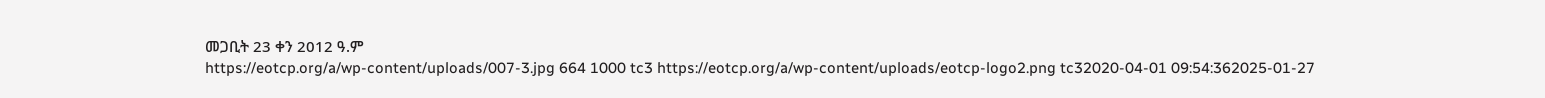መጋቢት 23 ቀን 2012 ዓ.ም
https://eotcp.org/a/wp-content/uploads/007-3.jpg 664 1000 tc3 https://eotcp.org/a/wp-content/uploads/eotcp-logo2.png tc32020-04-01 09:54:362025-01-27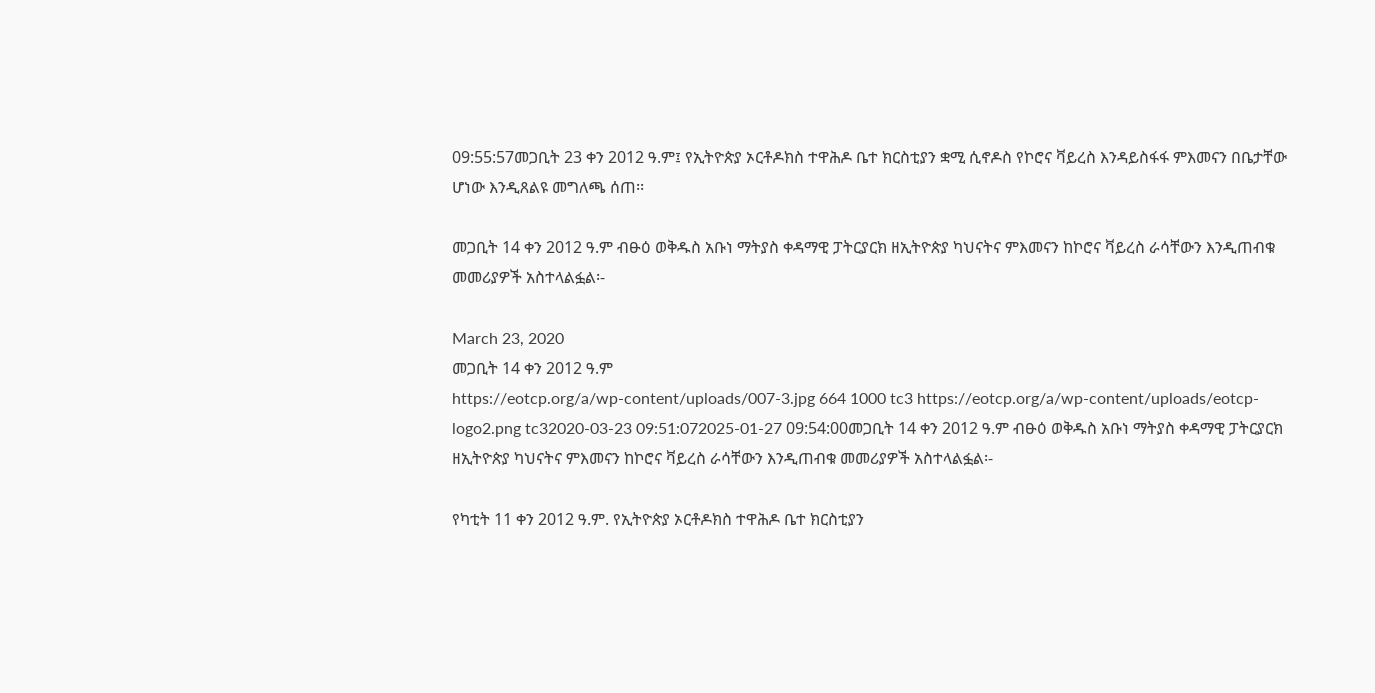09:55:57መጋቢት 23 ቀን 2012 ዓ.ም፤ የኢትዮጵያ ኦርቶዶክስ ተዋሕዶ ቤተ ክርስቲያን ቋሚ ሲኖዶስ የኮሮና ቫይረስ እንዳይስፋፋ ምእመናን በቤታቸው ሆነው እንዲጸልዩ መግለጫ ሰጠ፡፡

መጋቢት 14 ቀን 2012 ዓ.ም ብፁዕ ወቅዱስ አቡነ ማትያስ ቀዳማዊ ፓትርያርክ ዘኢትዮጵያ ካህናትና ምእመናን ከኮሮና ቫይረስ ራሳቸውን እንዲጠብቁ መመሪያዎች አስተላልፏል፡-

March 23, 2020
መጋቢት 14 ቀን 2012 ዓ.ም
https://eotcp.org/a/wp-content/uploads/007-3.jpg 664 1000 tc3 https://eotcp.org/a/wp-content/uploads/eotcp-logo2.png tc32020-03-23 09:51:072025-01-27 09:54:00መጋቢት 14 ቀን 2012 ዓ.ም ብፁዕ ወቅዱስ አቡነ ማትያስ ቀዳማዊ ፓትርያርክ ዘኢትዮጵያ ካህናትና ምእመናን ከኮሮና ቫይረስ ራሳቸውን እንዲጠብቁ መመሪያዎች አስተላልፏል፡-

የካቲት 11 ቀን 2012 ዓ.ም. የኢትዮጵያ ኦርቶዶክስ ተዋሕዶ ቤተ ክርስቲያን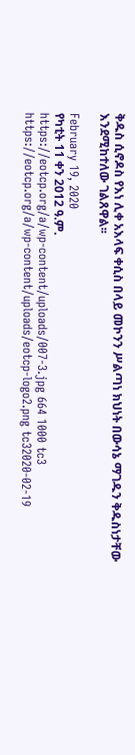ቅዱስ ሲኖዶስ የእነ ሊቀ አእላፍ ቀሲስ በላይ መኮንን ሥልጣነ ክህነት በውሳኔ ማገዱን ቅዱስነታቸው እንደሚከተለው ገልጸዋል፡፡

February 19, 2020
የካቲት 11 ቀን 2012 ዓ.ም.
https://eotcp.org/a/wp-content/uploads/007-3.jpg 664 1000 tc3 https://eotcp.org/a/wp-content/uploads/eotcp-logo2.png tc32020-02-19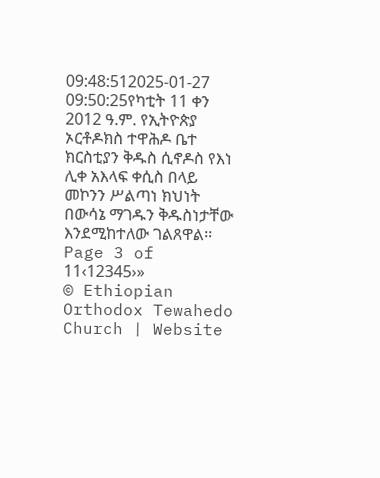09:48:512025-01-27 09:50:25የካቲት 11 ቀን 2012 ዓ.ም. የኢትዮጵያ ኦርቶዶክስ ተዋሕዶ ቤተ ክርስቲያን ቅዱስ ሲኖዶስ የእነ ሊቀ አእላፍ ቀሲስ በላይ መኮንን ሥልጣነ ክህነት በውሳኔ ማገዱን ቅዱስነታቸው እንደሚከተለው ገልጸዋል፡፡
Page 3 of 11‹12345›»
© Ethiopian Orthodox Tewahedo Church | Website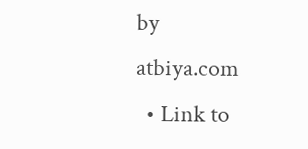by atbiya.com
  • Link to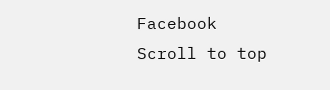Facebook
Scroll to top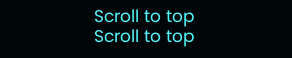Scroll to top Scroll to top